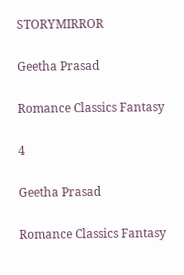STORYMIRROR

Geetha Prasad

Romance Classics Fantasy

4

Geetha Prasad

Romance Classics Fantasy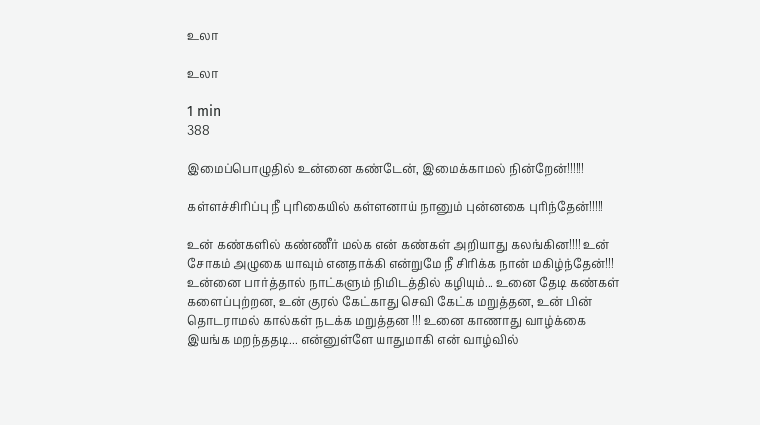உலா

உலா

1 min
388

இமைப்பொழுதில் உன்னை கண்டேன், இமைக்காமல் நின்றேன்!!!!!!

கள்ளச்சிரிப்பு நீ புரிகையில் கள்ளனாய் நானும் புன்னகை புரிந்தேன்!!!!!

உன் கண்களில் கண்ணீர் மல்க என் கண்கள் அறியாது கலங்கின!!!! உன் சோகம் அழுகை யாவும் எனதாக்கி என்றுமே நீ சிரிக்க நான் மகிழ்ந்தேன்!!! உன்னை பார்த்தால் நாட்களும் நிமிடத்தில் கழியும்... உனை தேடி கண்கள் களைப்புற்றன, உன் குரல் கேட்காது செவி கேட்க மறுத்தன, உன் பின் தொடராமல் கால்கள் நடக்க மறுத்தன !!! உனை காணாது வாழ்க்கை இயங்க மறந்ததடி... என்னுள்ளே யாதுமாகி என் வாழ்வில்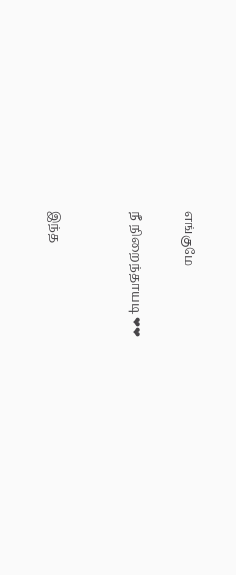எங்குமே

நீ நிறைந்தாயடி ❤❤


இந்த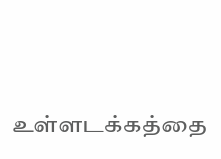உள்ளடக்கத்தை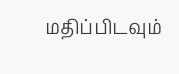மதிப்பிடவும்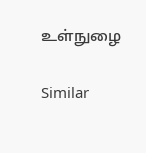உள்நுழை

Similar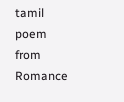tamil poem from Romance